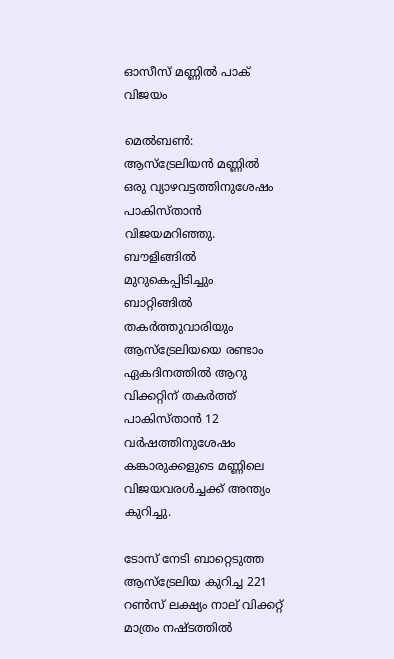ഓസീസ് മണ്ണില്‍ പാക് വിജയം

മെല്‍ബണ്‍: ആസ്ട്രേലിയന്‍ മണ്ണില്‍ ഒരു വ്യാഴവട്ടത്തിനുശേഷം പാകിസ്താന്‍ വിജയമറിഞ്ഞു. ബൗളിങ്ങില്‍ മുറുകെപ്പിടിച്ചും ബാറ്റിങ്ങില്‍ തകര്‍ത്തുവാരിയും ആസ്ട്രേലിയയെ രണ്ടാം ഏകദിനത്തില്‍ ആറു വിക്കറ്റിന് തകര്‍ത്ത് പാകിസ്താന്‍ 12 വര്‍ഷത്തിനുശേഷം കങ്കാരുക്കളുടെ മണ്ണിലെ വിജയവരള്‍ച്ചക്ക് അന്ത്യം കുറിച്ചു.

ടോസ് നേടി ബാറ്റെടുത്ത ആസ്ട്രേലിയ കുറിച്ച 221 റണ്‍സ് ലക്ഷ്യം നാല് വിക്കറ്റ് മാത്രം നഷ്ടത്തില്‍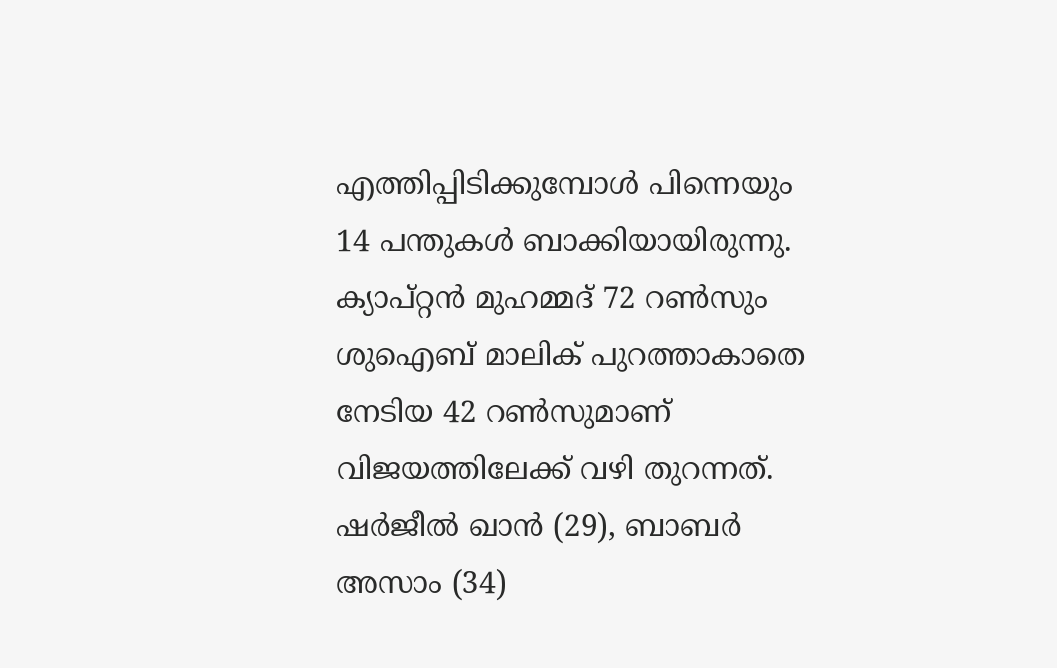എത്തിപ്പിടിക്കുമ്പോള്‍ പിന്നെയും 14 പന്തുകള്‍ ബാക്കിയായിരുന്നു. ക്യാപ്റ്റന്‍ മുഹമ്മദ് 72 റണ്‍സും ശുഐബ് മാലിക് പുറത്താകാതെ നേടിയ 42 റണ്‍സുമാണ് വിജയത്തിലേക്ക് വഴി തുറന്നത്. ഷര്‍ജീല്‍ ഖാന്‍ (29), ബാബര്‍ അസാം (34)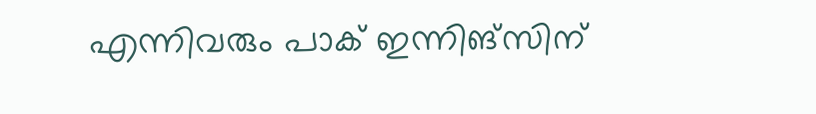എന്നിവരും പാക് ഇന്നിങ്സിന്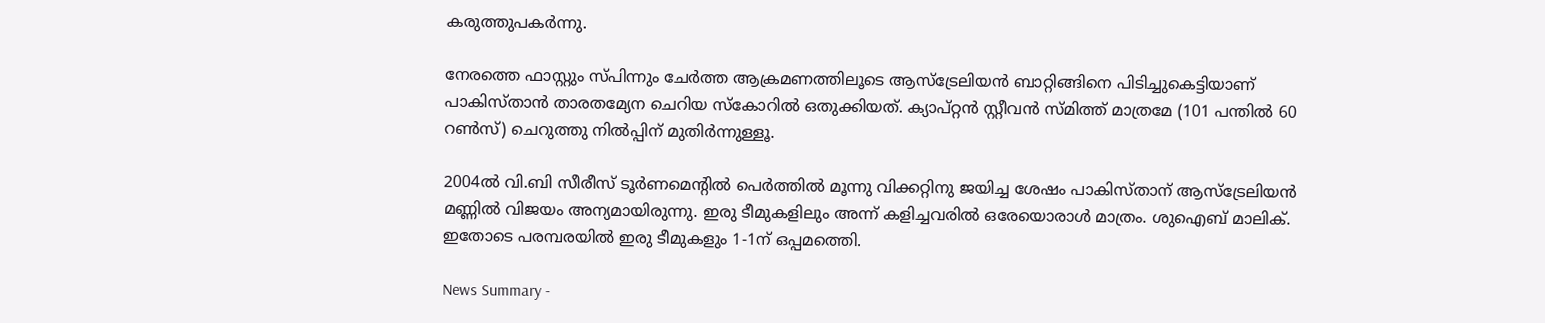കരുത്തുപകര്‍ന്നു.

നേരത്തെ ഫാസ്റ്റും സ്പിന്നും ചേര്‍ത്ത ആക്രമണത്തിലൂടെ ആസ്ട്രേലിയന്‍ ബാറ്റിങ്ങിനെ പിടിച്ചുകെട്ടിയാണ് പാകിസ്താന്‍ താരതമ്യേന ചെറിയ സ്കോറില്‍ ഒതുക്കിയത്. ക്യാപ്റ്റന്‍ സ്റ്റീവന്‍ സ്മിത്ത് മാത്രമേ (101 പന്തില്‍ 60 റണ്‍സ്) ചെറുത്തു നില്‍പ്പിന് മുതിര്‍ന്നുള്ളൂ.

2004ല്‍ വി.ബി സീരീസ് ടൂര്‍ണമെന്‍റില്‍ പെര്‍ത്തില്‍ മൂന്നു വിക്കറ്റിനു ജയിച്ച ശേഷം പാകിസ്താന് ആസ്ട്രേലിയന്‍ മണ്ണില്‍ വിജയം അന്യമായിരുന്നു. ഇരു ടീമുകളിലും അന്ന് കളിച്ചവരില്‍ ഒരേയൊരാള്‍ മാത്രം. ശുഐബ് മാലിക്. ഇതോടെ പരമ്പരയില്‍ ഇരു ടീമുകളും 1-1ന് ഒപ്പമത്തെി.

News Summary -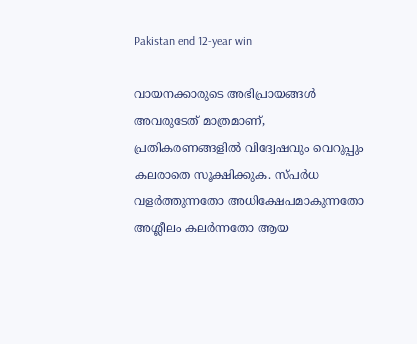Pakistan end 12-year win

വായനക്കാരുടെ അഭിപ്രായങ്ങള്‍ അവരുടേത് മാത്രമാണ്, പ്രതികരണങ്ങളിൽ വിദ്വേഷവും വെറുപ്പും കലരാതെ സൂക്ഷിക്കുക. സ്പർധ വളർത്തുന്നതോ അധിക്ഷേപമാകുന്നതോ അശ്ലീലം കലർന്നതോ ആയ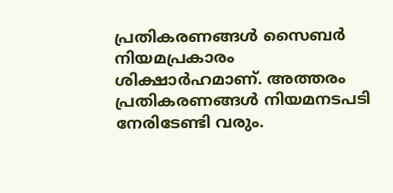പ്രതികരണങ്ങൾ സൈബർ നിയമപ്രകാരം ശിക്ഷാർഹമാണ്. അത്തരം പ്രതികരണങ്ങൾ നിയമനടപടി നേരിടേണ്ടി വരും.